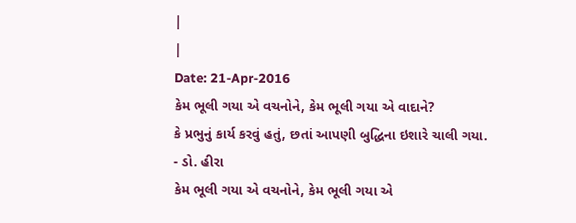|
|
Date: 21-Apr-2016
કેમ ભૂલી ગયા એ વચનોને, કેમ ભૂલી ગયા એ વાદાને?
કે પ્રભુનું કાર્ય કરવું હતું, છતાં આપણી બુદ્ધિના ઇશારે ચાલી ગયા.
- ડો. હીરા
કેમ ભૂલી ગયા એ વચનોને, કેમ ભૂલી ગયા એ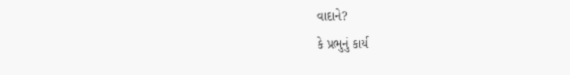વાદાને?
કે પ્રભુનું કાર્ય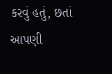કરવું હતું, છતાં આપણી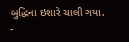બુદ્ધિના ઇશારે ચાલી ગયા.
-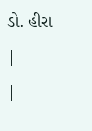ડો. હીરા
|
|